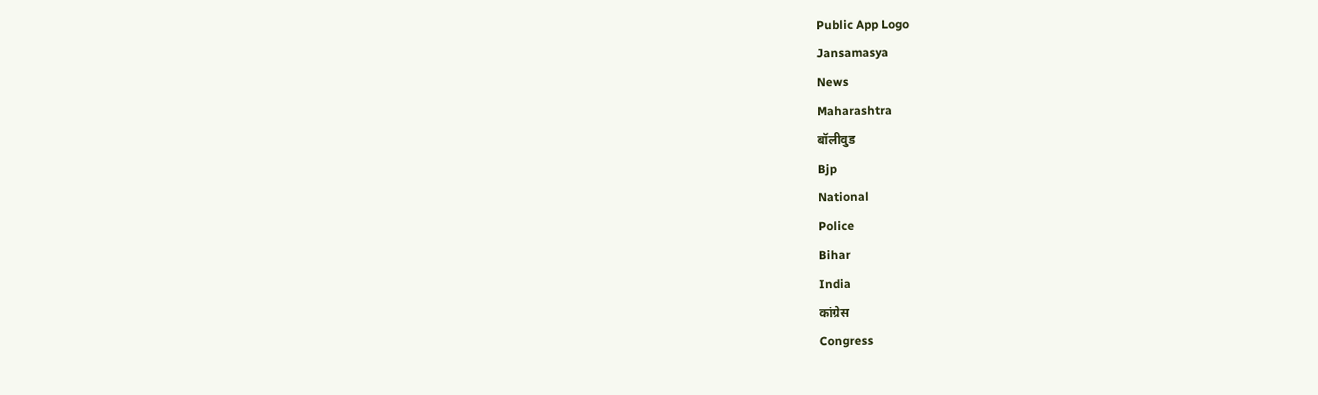Public App Logo
Jansamasya
News
Maharashtra
बॉलीवुड
Bjp
National
Police
Bihar
India
कांग्रेस
Congress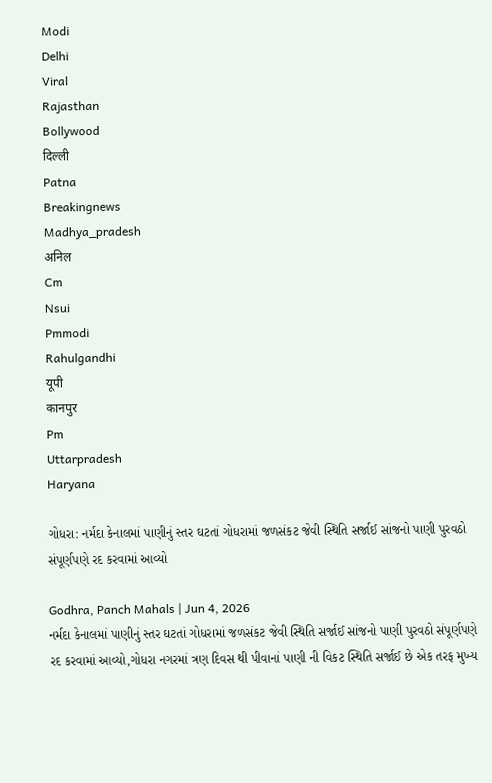Modi
Delhi
Viral
Rajasthan
Bollywood
दिल्ली
Patna
Breakingnews
Madhya_pradesh
अनिल
Cm
Nsui
Pmmodi
Rahulgandhi
यूपी
कानपुर
Pm
Uttarpradesh
Haryana

ગોધરા: નર્મદા કેનાલમાં પાણીનું સ્તર ઘટતાં ગોધરામાં જળસંકટ જેવી સ્થિતિ સર્જાઈ સાંજનો પાણી પુરવઠો સંપૂર્ણપણે રદ કરવામાં આવ્યો

Godhra, Panch Mahals | Jun 4, 2026
નર્મદા કેનાલમાં પાણીનું સ્તર ઘટતાં ગોધરામાં જળસંકટ જેવી સ્થિતિ સર્જાઈ સાંજનો પાણી પુરવઠો સંપૂર્ણપણે રદ કરવામાં આવ્યો,ગોધરા નગરમાં ત્રણ દિવસ થી પીવાનાં પાણી ની વિકટ સ્થિતિ સર્જાઈ છે એક તરફ મુખ્ય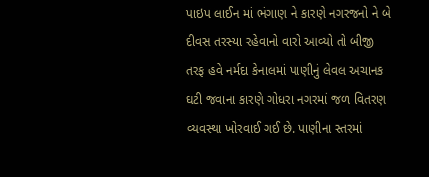પાઇપ લાઈન માં ભંગાણ ને કારણે નગરજનો ને બે દીવસ તરસ્યા રહેવાનો વારો આવ્યો તો બીજી તરફ હવે નર્મદા કેનાલમાં પાણીનું લેવલ અચાનક ઘટી જવાના કારણે ગોધરા નગરમાં જળ વિતરણ વ્યવસ્થા ખોરવાઈ ગઈ છે. પાણીના સ્તરમાં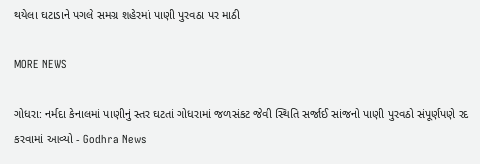થયેલા ઘટાડાને પગલે સમગ્ર શહેરમાં પાણી પુરવઠા પર માઠી

MORE NEWS

ગોધરા: નર્મદા કેનાલમાં પાણીનું સ્તર ઘટતાં ગોધરામાં જળસંકટ જેવી સ્થિતિ સર્જાઈ સાંજનો પાણી પુરવઠો સંપૂર્ણપણે રદ કરવામાં આવ્યો - Godhra News